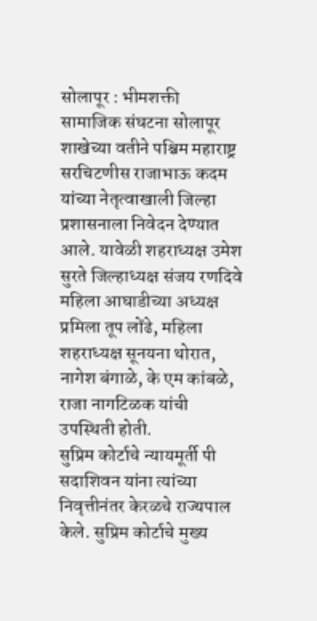सोलापूर : भीमशक्ती सामाजिक संघटना सोलापूर शाखेच्या वतीने पश्चिम महाराष्ट्र सरचिटणीस राजाभाऊ कदम यांच्या नेतृत्वाखाली जिल्हा प्रशासनाला निवेदन देण्यात आले. यावेळी शहराध्यक्ष उमेश सुरते जिल्हाध्यक्ष संजय रणदिवे महिला आघाडीच्या अध्यक्ष प्रमिला तूप लोंढे, महिला शहराध्यक्ष सूनयना थोरात, नागेश बंगाळे, के एम कांबळे, राजा नागटिळक यांची उपस्थिती होती.
सुप्रिम कोर्टाचे न्यायमूर्ती पी सदाशिवन यांना त्यांच्या निवृत्तीनंतर केरळचे राज्यपाल केले. सुप्रिम कोर्टाचे मुख्य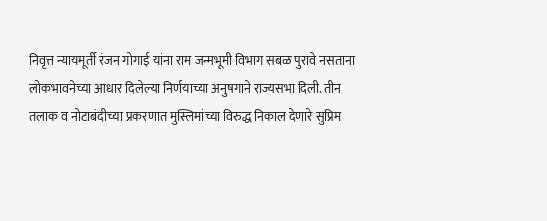निवृत्त न्यायमूर्ती रंजन गोगाई यांना राम जन्मभूमी विभाग सबळ पुरावे नसताना लोकभावनेच्या आधार दिलेल्या निर्णयाच्या अनुषगाने राज्यसभा दिली. तीन तलाक व नोटाबंदीच्या प्रकरणात मुस्लिमांच्या विरुद्ध निकाल देणारे सुप्रिम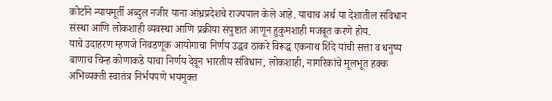कोर्टाने न्यायमूर्ती अब्दुल नजीर याना आंध्रप्रदेशचे राज्यपाल केले आहे. याचाच अर्थ या देशातील संविधान संस्था आणि लोकशाही व्यवस्था आणि प्रक्रीया संपुष्टात आणून हुकुमशाही मजबूत करणे होय.
याचे उदाहरण म्हणजे निवडणूक आयोगाचा निर्णय उद्धव ठाकरे विरूद्ध एकनाथ शिंदे यांची सत्ता व धनुष्य बाणाच चिन्ह कोणाकडे याचा निर्णय देवून भारतीय संविधान, लोकशाही, नागरिकांचे मूलभूत हक्क अभिव्यक्ती स्वातंत्र निर्भयपणे भयमुक्त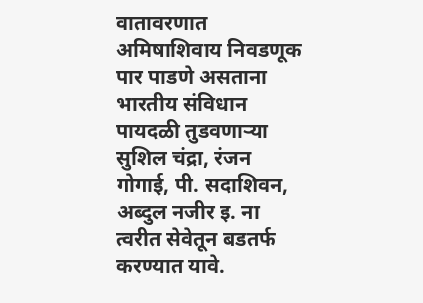वातावरणात अमिषाशिवाय निवडणूक पार पाडणे असताना भारतीय संविधान पायदळी तुडवणाऱ्या सुशिल चंद्रा, रंजन गोगाई, पी. सदाशिवन, अब्दुल नजीर इ. ना त्वरीत सेवेतून बडतर्फ करण्यात यावे.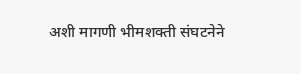अशी मागणी भीमशक्ती संघटनेने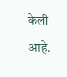केली आहे.